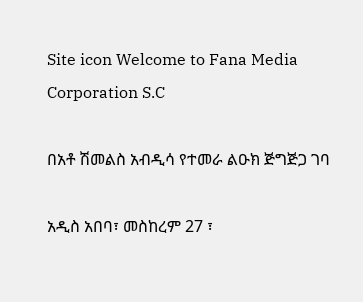Site icon Welcome to Fana Media Corporation S.C

በአቶ ሽመልስ አብዲሳ የተመራ ልዑክ ጅግጅጋ ገባ

አዲስ አበባ፣ መስከረም 27 ፣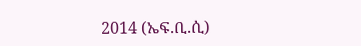2014 (ኤፍ.ቢ.ሲ)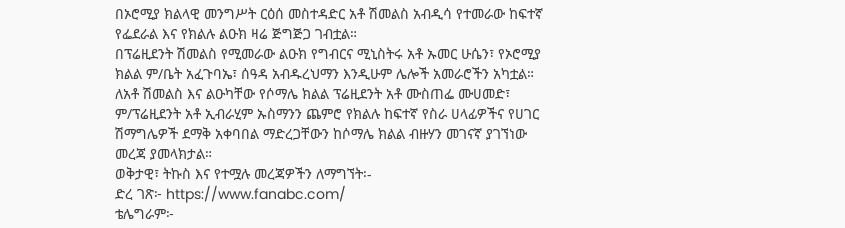በኦሮሚያ ክልላዊ መንግሥት ርዕሰ መስተዳድር አቶ ሽመልስ አብዲሳ የተመራው ከፍተኛ የፌደራል እና የክልሉ ልዑክ ዛሬ ጅግጅጋ ገብቷል።
በፕሬዚደንት ሽመልስ የሚመራው ልዑክ የግብርና ሚኒስትሩ አቶ ኡመር ሁሴን፣ የኦሮሚያ ክልል ም/ቤት አፈጉባኤ፣ ሰዓዳ አብዱረህማን እንዲሁም ሌሎች አመራሮችን አካቷል።
ለአቶ ሽመልስ እና ልዑካቸው የሶማሌ ክልል ፕሬዚደንት አቶ ሙስጠፌ ሙሀመድ፣ ም/ፕሬዚደንት አቶ ኢብራሂም ኡስማንን ጨምሮ የክልሉ ከፍተኛ የስራ ሀላፊዎችና የሀገር ሽማግሌዎች ደማቅ አቀባበል ማድረጋቸውን ከሶማሌ ክልል ብዙሃን መገናኛ ያገኘነው መረጃ ያመላክታል።
ወቅታዊ፣ ትኩስ እና የተሟሉ መረጃዎችን ለማግኘት፡-
ድረ ገጽ፦ https://www.fanabc.com/
ቴሌግራም፦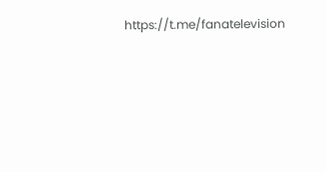https://t.me/fanatelevision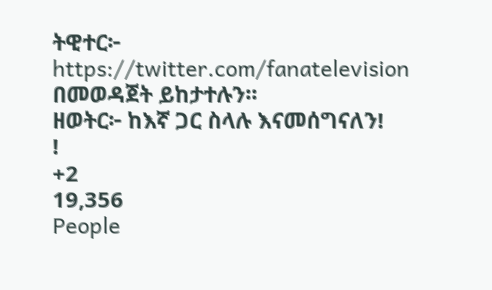ትዊተር፦ https://twitter.com/fanatelevision በመወዳጀት ይከታተሉን፡፡
ዘወትር፦ ከእኛ ጋር ስላሉ እናመሰግናለን!
!
+2
19,356
People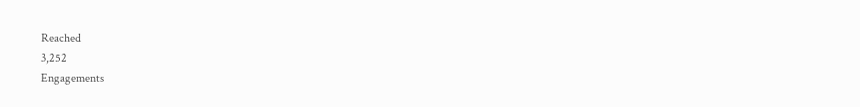Reached
3,252
Engagements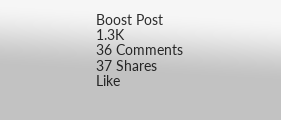Boost Post
1.3K
36 Comments
37 Shares
Like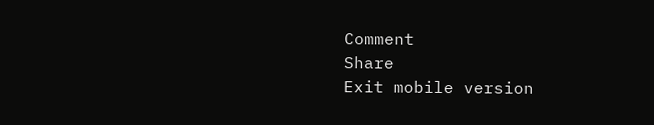Comment
Share
Exit mobile version